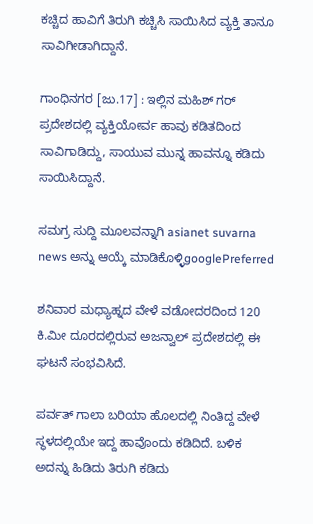ಕಚ್ಚಿದ ಹಾವಿಗೆ ತಿರುಗಿ ಕಚ್ಚಿಸಿ ಸಾಯಿಸಿದ ವ್ಯಕ್ತಿ ತಾನೂ ಸಾವಿಗೀಡಾಗಿದ್ದಾನೆ.

ಗಾಂಧಿನಗರ [ಜು.17] : ಇಲ್ಲಿನ ಮಹಿಶ್ ಗರ್ ಪ್ರದೇಶದಲ್ಲಿ ವ್ಯಕ್ತಿಯೋರ್ವ ಹಾವು ಕಡಿತದಿಂದ ಸಾವಿಗಾಡಿದ್ದು, ಸಾಯುವ ಮುನ್ನ ಹಾವನ್ನೂ ಕಡಿದು ಸಾಯಿಸಿದ್ದಾನೆ.

ಸಮಗ್ರ ಸುದ್ದಿ ಮೂಲವನ್ನಾಗಿ asianet suvarna news ಅನ್ನು ಆಯ್ಕೆ ಮಾಡಿಕೊಳ್ಳಿgooglePreferred

ಶನಿವಾರ ಮಧ್ಯಾಹ್ನದ ವೇಳೆ ವಡೋದರದಿಂದ 120 ಕಿ.ಮೀ ದೂರದಲ್ಲಿರುವ ಅಜನ್ವಾಲ್ ಪ್ರದೇಶದಲ್ಲಿ ಈ ಘಟನೆ ಸಂಭವಿಸಿದೆ.

ಪರ್ವತ್ ಗಾಲಾ ಬರಿಯಾ ಹೊಲದಲ್ಲಿ ನಿಂತಿದ್ದ ವೇಳೆ ಸ್ಥಳದಲ್ಲಿಯೇ ಇದ್ದ ಹಾವೊಂದು ಕಡಿದಿದೆ. ಬಳಿಕ ಅದನ್ನು ಹಿಡಿದು ತಿರುಗಿ ಕಡಿದು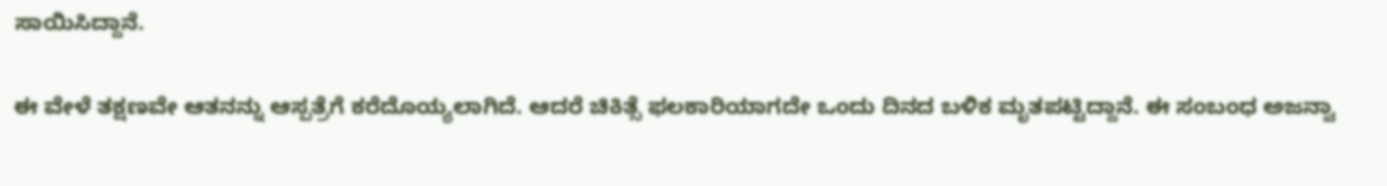ಸಾಯಿಸಿದ್ದಾನೆ.

ಈ ವೇಳೆ ತಕ್ಷಣವೇ ಆತನನ್ನು ಆಸ್ಪತ್ರೆಗೆ ಕರೆದೊಯ್ಯಲಾಗಿದೆ. ಆದರೆ ಚಿಕಿತ್ಸೆ ಫಲಕಾರಿಯಾಗದೇ ಒಂದು ದಿನದ ಬಳಿಕ ಮೃತಪಟ್ಟಿದ್ದಾನೆ. ಈ ಸಂಬಂಧ ಅಜನ್ವಾ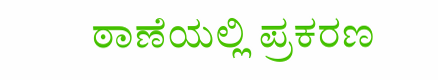ಠಾಣೆಯಲ್ಲಿ ಪ್ರಕರಣ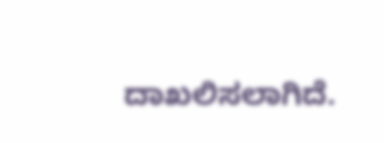ದಾಖಲಿಸಲಾಗಿದೆ.